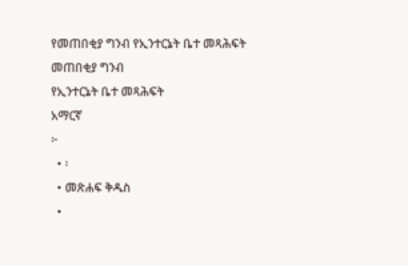የመጠበቂያ ግንብ የኢንተርኔት ቤተ መጻሕፍት
መጠበቂያ ግንብ
የኢንተርኔት ቤተ መጻሕፍት
አማርኛ
፦
  • ፡
  • መጽሐፍ ቅዱስ
  •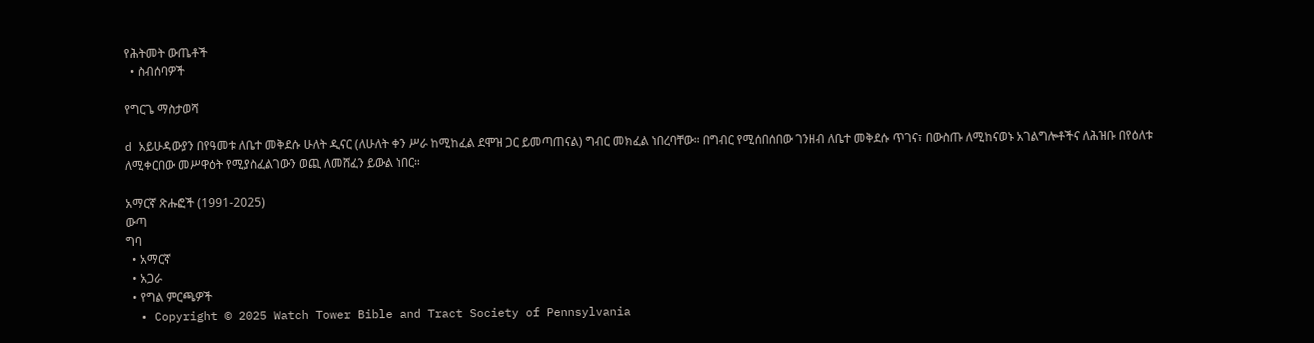የሕትመት ውጤቶች
  • ስብሰባዎች

የግርጌ ማስታወሻ

d አይሁዳውያን በየዓመቱ ለቤተ መቅደሱ ሁለት ዲናር (ለሁለት ቀን ሥራ ከሚከፈል ደሞዝ ጋር ይመጣጠናል) ግብር መክፈል ነበረባቸው። በግብር የሚሰበሰበው ገንዘብ ለቤተ መቅደሱ ጥገና፣ በውስጡ ለሚከናወኑ አገልግሎቶችና ለሕዝቡ በየዕለቱ ለሚቀርበው መሥዋዕት የሚያስፈልገውን ወጪ ለመሸፈን ይውል ነበር።

አማርኛ ጽሑፎች (1991-2025)
ውጣ
ግባ
  • አማርኛ
  • አጋራ
  • የግል ምርጫዎች
  • Copyright © 2025 Watch Tower Bible and Tract Society of Pennsylvania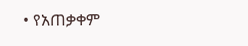• የአጠቃቀም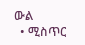ውል
  • ሚስጥር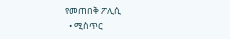የመጠበቅ ፖሊሲ
  • ሚስጥር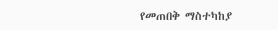የመጠበቅ ማስተካከያ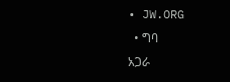• JW.ORG
  • ግባ
አጋራ